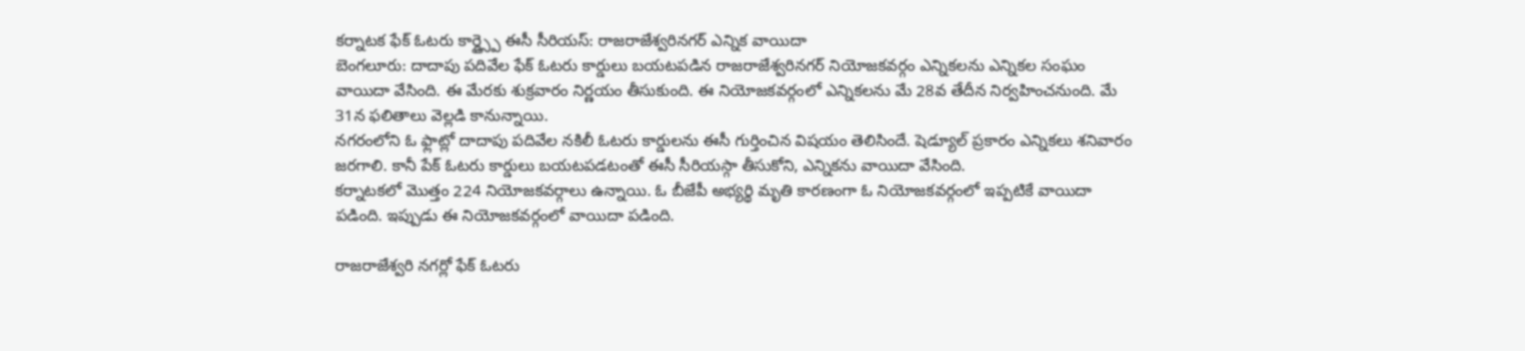కర్నాటక ఫేక్ ఓటరు కార్డ్స్పై ఈసీ సీరియస్: రాజరాజేశ్వరినగర్ ఎన్నిక వాయిదా
బెంగలూరు: దాదాపు పదివేల ఫేక్ ఓటరు కార్డులు బయటపడిన రాజరాజేశ్వరినగర్ నియోజకవర్గం ఎన్నికలను ఎన్నికల సంఘం వాయిదా వేసింది. ఈ మేరకు శుక్రవారం నిర్ణయం తీసుకుంది. ఈ నియోజకవర్గంలో ఎన్నికలను మే 28వ తేదీన నిర్వహించనుంది. మే 31న ఫలితాలు వెల్లడి కానున్నాయి.
నగరంలోని ఓ ఫ్లాట్లో దాదాపు పదివేల నకిలీ ఓటరు కార్డులను ఈసీ గుర్తించిన విషయం తెలిసిందే. షెడ్యూల్ ప్రకారం ఎన్నికలు శనివారం జరగాలి. కానీ పేక్ ఓటరు కార్డులు బయటపడటంతో ఈసీ సీరియస్గా తీసుకోని, ఎన్నికను వాయిదా వేసింది.
కర్నాటకలో మొత్తం 224 నియోజకవర్గాలు ఉన్నాయి. ఓ బీజేపీ అభ్యర్థి మృతి కారణంగా ఓ నియోజకవర్గంలో ఇప్పటికే వాయిదా పడింది. ఇప్పుడు ఈ నియోజకవర్గంలో వాయిదా పడింది.

రాజరాజేశ్వరి నగర్లో ఫేక్ ఓటరు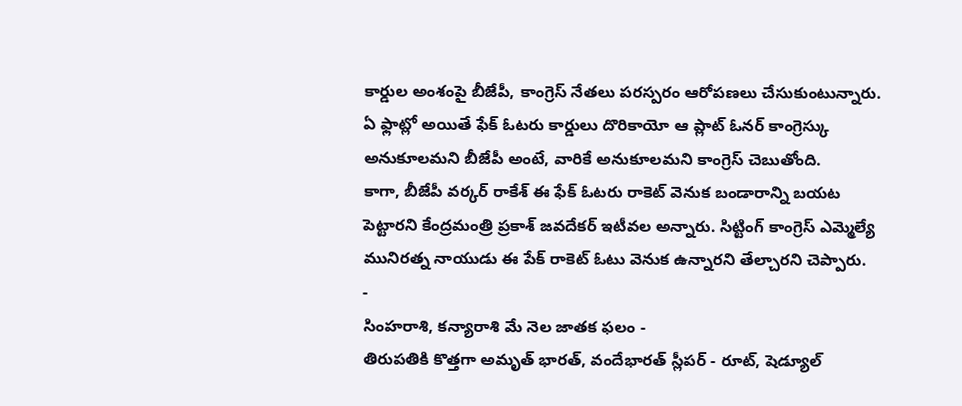కార్డుల అంశంపై బీజేపీ, కాంగ్రెస్ నేతలు పరస్పరం ఆరోపణలు చేసుకుంటున్నారు. ఏ ఫ్లాట్లో అయితే ఫేక్ ఓటరు కార్డులు దొరికాయో ఆ ప్లాట్ ఓనర్ కాంగ్రెస్కు అనుకూలమని బీజేపీ అంటే, వారికే అనుకూలమని కాంగ్రెస్ చెబుతోంది.
కాగా, బీజేపీ వర్కర్ రాకేశ్ ఈ ఫేక్ ఓటరు రాకెట్ వెనుక బండారాన్ని బయట పెట్టారని కేంద్రమంత్రి ప్రకాశ్ జవదేకర్ ఇటీవల అన్నారు. సిట్టింగ్ కాంగ్రెస్ ఎమ్మెల్యే మునిరత్న నాయుడు ఈ పేక్ రాకెట్ ఓటు వెనుక ఉన్నారని తేల్చారని చెప్పారు.
-
సింహరాశి, కన్యారాశి మే నెల జాతక ఫలం -
తిరుపతికి కొత్తగా అమృత్ భారత్, వందేభారత్ స్లీపర్ - రూట్, షెడ్యూల్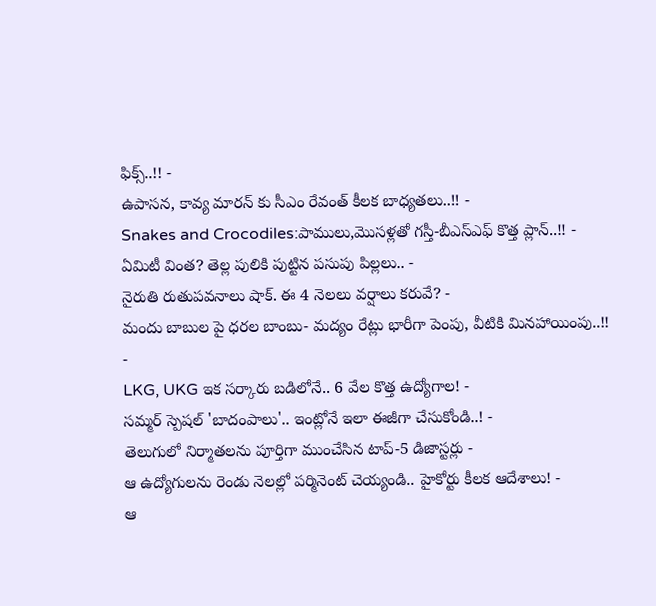ఫిక్స్..!! -
ఉపాసన, కావ్య మారన్ కు సీఎం రేవంత్ కీలక బాధ్యతలు..!! -
Snakes and Crocodiles:పాములు,మొసళ్లతో గస్తీ-బీఎస్ఎఫ్ కొత్త ప్లాన్..!! -
ఏమిటీ వింత? తెల్ల పులికి పుట్టిన పసుపు పిల్లలు.. -
నైరుతి రుతుపవనాలు షాక్. ఈ 4 నెలలు వర్షాలు కరువే? -
మందు బాబుల పై ధరల బాంబు- మద్యం రేట్లు భారీగా పెంపు, వీటికి మినహాయింపు..!! -
LKG, UKG ఇక సర్కారు బడిలోనే.. 6 వేల కొత్త ఉద్యోగాల! -
సమ్మర్ స్పెషల్ 'బాదంపాలు'.. ఇంట్లోనే ఇలా ఈజీగా చేసుకోండి..! -
తెలుగులో నిర్మాతలను పూర్తిగా ముంచేసిన టాప్-5 డిజాస్టర్లు -
ఆ ఉద్యోగులను రెండు నెలల్లో పర్మినెంట్ చెయ్యండి.. హైకోర్టు కీలక ఆదేశాలు! -
ఆ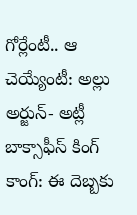గోర్లేంటీ.. ఆ చెయ్యేంటీ: అల్లు అర్జున్- అట్లీ బాక్సాఫీస్ కింగ్ కాంగ్: ఈ దెబ్బకు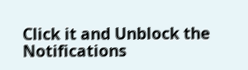Click it and Unblock the Notifications